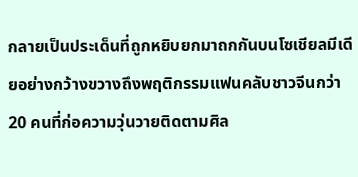กลายเป็นประเด็นที่ถูกหยิบยกมาถกกันบนโซเชียลมีเดียอย่างกว้างขวางถึงพฤติกรรมแฟนคลับชาวจีนกว่า 20 คนที่ก่อความวุ่นวายติดตามศิล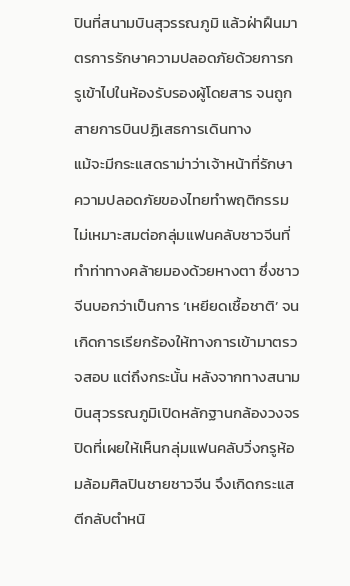ปินที่สนามบินสุวรรณภูมิ แล้วฝ่าฝืนมาตรการรักษาความปลอดภัยด้วยการกรูเข้าไปในห้องรับรองผู้โดยสาร จนถูกสายการบินปฏิเสธการเดินทาง
แม้จะมีกระแสดราม่าว่าเจ้าหน้าที่รักษาความปลอดภัยของไทยทำพฤติกรรมไม่เหมาะสมต่อกลุ่มแฟนคลับชาวจีนที่ทำท่าทางคล้ายมองด้วยหางตา ซึ่งชาวจีนบอกว่าเป็นการ ‘เหยียดเชื้อชาติ’ จนเกิดการเรียกร้องให้ทางการเข้ามาตรวจสอบ แต่ถึงกระนั้น หลังจากทางสนามบินสุวรรณภูมิเปิดหลักฐานกล้องวงจรปิดที่เผยให้เห็นกลุ่มแฟนคลับวิ่งกรูห้อมล้อมศิลปินชายชาวจีน จึงเกิดกระแสตีกลับตำหนิ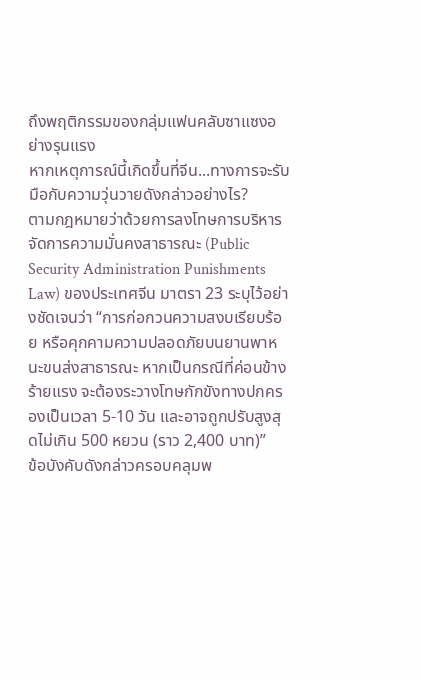ถึงพฤติกรรมของกลุ่มแฟนคลับซาแซงอย่างรุนแรง
หากเหตุการณ์นี้เกิดขึ้นที่จีน...ทางการจะรับมือกับความวุ่นวายดังกล่าวอย่างไร?
ตามกฎหมายว่าด้วยการลงโทษการบริหารจัดการความมั่นคงสาธารณะ (Public Security Administration Punishments Law) ของประเทศจีน มาตรา 23 ระบุไว้อย่างชัดเจนว่า “การก่อกวนความสงบเรียบร้อย หรือคุกคามความปลอดภัยบนยานพาหนะขนส่งสาธารณะ หากเป็นกรณีที่ค่อนข้างร้ายแรง จะต้องระวางโทษกักขังทางปกครองเป็นเวลา 5-10 วัน และอาจถูกปรับสูงสุดไม่เกิน 500 หยวน (ราว 2,400 บาท)”
ข้อบังคับดังกล่าวครอบคลุมพ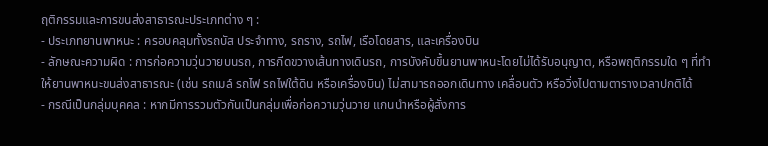ฤติกรรมและการขนส่งสาธารณะประเภทต่าง ๆ :
- ประเภทยานพาหนะ : ครอบคลุมทั้งรถบัส ประจำทาง, รถราง, รถไฟ, เรือโดยสาร, และเครื่องบิน
- ลักษณะความผิด : การก่อความวุ่นวายบนรถ, การกีดขวางเส้นทางเดินรถ, การบังคับขึ้นยานพาหนะโดยไม่ได้รับอนุญาต, หรือพฤติกรรมใด ๆ ที่ทำให้ยานพาหนะขนส่งสาธารณะ (เช่น รถเมล์ รถไฟ รถไฟใต้ดิน หรือเครื่องบิน) ไม่สามารถออกเดินทาง เคลื่อนตัว หรือวิ่งไปตามตารางเวลาปกติได้
- กรณีเป็นกลุ่มบุคคล : หากมีการรวมตัวกันเป็นกลุ่มเพื่อก่อความวุ่นวาย แกนนำหรือผู้สั่งการ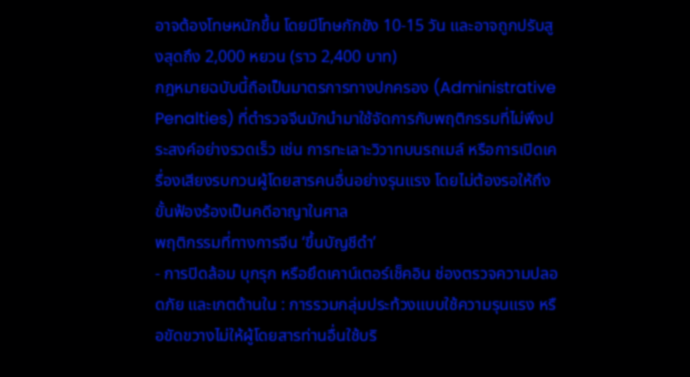อาจต้องโทษหนักขึ้น โดยมีโทษกักขัง 10-15 วัน และอาจถูกปรับสูงสุดถึง 2,000 หยวน (ราว 2,400 บาท)
กฎหมายฉบับนี้ถือเป็นมาตรการทางปกครอง (Administrative Penalties) ที่ตำรวจจีนมักนำมาใช้จัดการกับพฤติกรรมที่ไม่พึงประสงค์อย่างรวดเร็ว เช่น การทะเลาะวิวาทบนรถเมล์ หรือการเปิดเครื่องเสียงรบกวนผู้โดยสารคนอื่นอย่างรุนแรง โดยไม่ต้องรอให้ถึงขั้นฟ้องร้องเป็นคดีอาญาในศาล
พฤติกรรมที่ทางการจีน ‘ขึ้นบัญชีดำ’
- การปิดล้อม บุกรุก หรือยึดเคาน์เตอร์เช็คอิน ช่องตรวจความปลอดภัย และเกตด้านใน : การรวมกลุ่มประท้วงแบบใช้ความรุนแรง หรือขัดขวางไม่ให้ผู้โดยสารท่านอื่นใช้บริ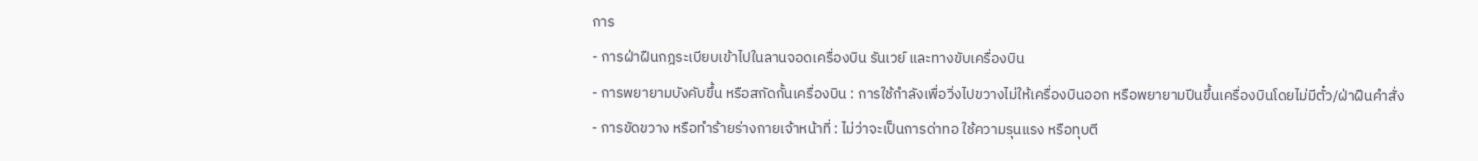การ
- การฝ่าฝืนกฎระเบียบเข้าไปในลานจอดเครื่องบิน รันเวย์ และทางขับเครื่องบิน
- การพยายามบังคับขึ้น หรือสกัดกั้นเครื่องบิน : การใช้กำลังเพื่อวิ่งไปขวางไม่ให้เครื่องบินออก หรือพยายามปีนขึ้นเครื่องบินโดยไม่มีตั๋ว/ฝ่าฝืนคำสั่ง
- การขัดขวาง หรือทำร้ายร่างกายเจ้าหน้าที่ : ไม่ว่าจะเป็นการด่าทอ ใช้ความรุนแรง หรือทุบตี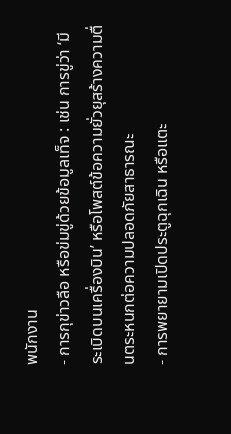พนักงาน
- การกุข่าวลือ หรือข่มขู่ด้วยข้อมูลเท็จ : เช่น การขู่ว่า ‘มีระเบิดบนเครื่องบิน’ หรือโพสต์ข้อความยั่วยุสร้างความตื่นตระหนกต่อความปลอดภัยสาธารณะ
- การพยายามเปิดประตูฉุกเฉิน หรือแตะ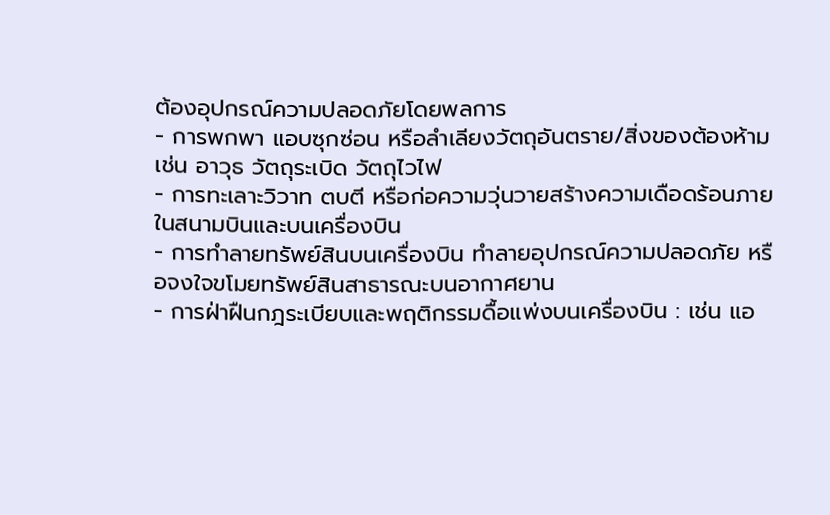ต้องอุปกรณ์ความปลอดภัยโดยพลการ
- การพกพา แอบซุกซ่อน หรือลำเลียงวัตถุอันตราย/สิ่งของต้องห้าม เช่น อาวุธ วัตถุระเบิด วัตถุไวไฟ
- การทะเลาะวิวาท ตบตี หรือก่อความวุ่นวายสร้างความเดือดร้อนภายในสนามบินและบนเครื่องบิน
- การทำลายทรัพย์สินบนเครื่องบิน ทำลายอุปกรณ์ความปลอดภัย หรือจงใจขโมยทรัพย์สินสาธารณะบนอากาศยาน
- การฝ่าฝืนกฎระเบียบและพฤติกรรมดื้อแพ่งบนเครื่องบิน : เช่น แอ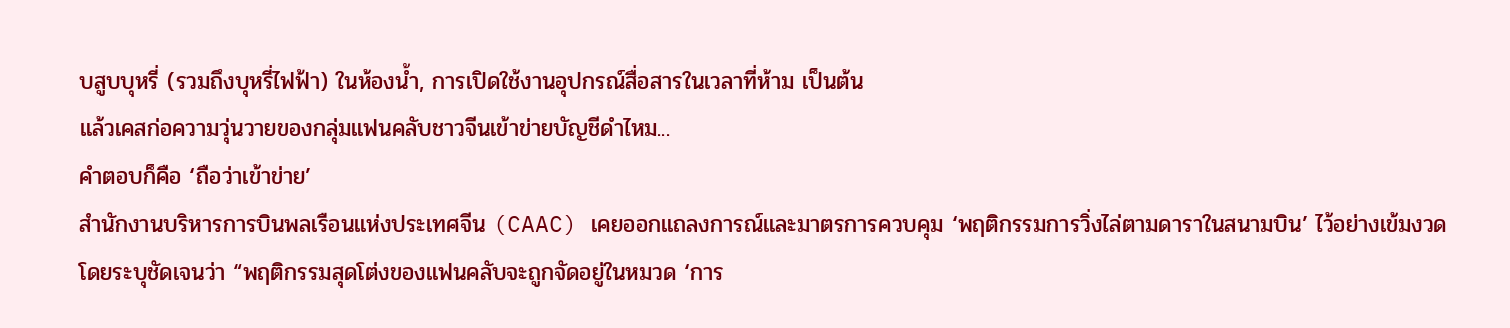บสูบบุหรี่ (รวมถึงบุหรี่ไฟฟ้า) ในห้องน้ำ, การเปิดใช้งานอุปกรณ์สื่อสารในเวลาที่ห้าม เป็นต้น
แล้วเคสก่อความวุ่นวายของกลุ่มแฟนคลับชาวจีนเข้าข่ายบัญชีดำไหม...
คำตอบก็คือ ‘ถือว่าเข้าข่าย’
สำนักงานบริหารการบินพลเรือนแห่งประเทศจีน (CAAC) เคยออกแถลงการณ์และมาตรการควบคุม ‘พฤติกรรมการวิ่งไล่ตามดาราในสนามบิน’ ไว้อย่างเข้มงวด โดยระบุชัดเจนว่า “พฤติกรรมสุดโต่งของแฟนคลับจะถูกจัดอยู่ในหมวด ‘การ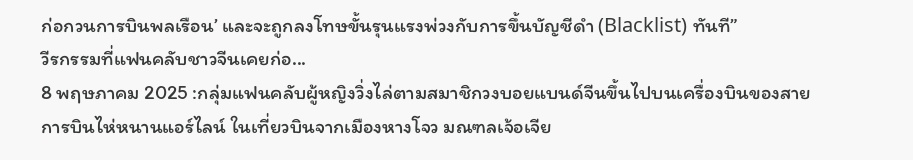ก่อกวนการบินพลเรือน’ และจะถูกลงโทษขั้นรุนแรงพ่วงกับการขึ้นบัญชีดำ (Blacklist) ทันที”
วีรกรรมที่แฟนคลับชาวจีนเคยก่อ...
8 พฤษภาคม 2025 :กลุ่มแฟนคลับผู้หญิงวิ่งไล่ตามสมาชิกวงบอยแบนด์จีนขึ้นไปบนเครื่องบินของสายการบินไห่หนานแอร์ไลน์ ในเที่ยวบินจากเมืองหางโจว มณฑลเจ้อเจีย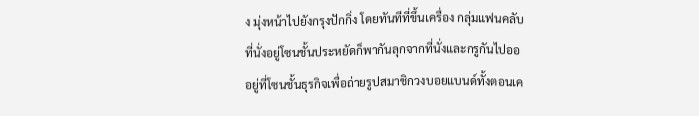ง มุ่งหน้าไปยังกรุงปักกิ่ง โดยทันทีที่ขึ้นเครื่อง กลุ่มแฟนคลับที่นั่งอยู่โซนชั้นประหยัดก็พากันลุกจากที่นั่งและกรูกันไปอออยู่ที่โซนชั้นธุรกิจเพื่อถ่ายรูปสมาชิกวงบอยแบนด์ทั้งตอนเค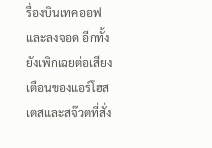รื่องบินเทคออฟ และลงจอด อีกทั้งยังเพิกเฉยต่อเสียงเตือนของแอร์โฮสเตสและสจ๊วตที่สั่ง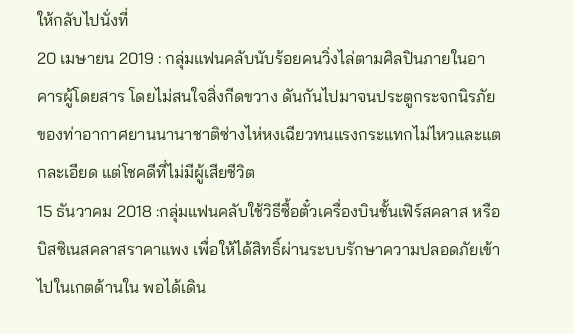ให้กลับไปนั่งที่
20 เมษายน 2019 : กลุ่มแฟนคลับนับร้อยคนวิ่งไล่ตามศิลปินภายในอาคารผู้โดยสาร โดยไม่สนใจสิ่งกีดขวาง ดันกันไปมาจนประตูกระจกนิรภัยของท่าอากาศยานนานาชาติซ่างไห่หงเฉียวทนแรงกระแทกไม่ไหวและแตกละเอียด แต่โชคดีที่ไม่มีผู้เสียชีวิต
15 ธันวาคม 2018 :กลุ่มแฟนคลับใช้วิธีซื้อตั๋วเครื่องบินชั้นเฟิร์สคลาส หรือบิสซิเนสคลาสราคาแพง เพื่อให้ได้สิทธิ์ผ่านระบบรักษาความปลอดภัยเข้าไปในเกตด้านใน พอได้เดิน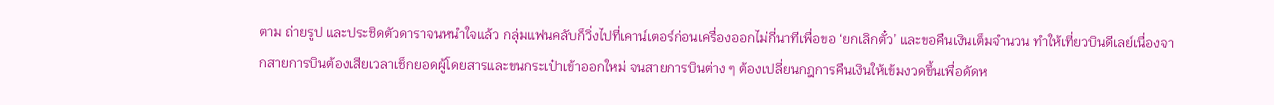ตาม ถ่ายรูป และประชิดตัวดาราจนหนำใจแล้ว กลุ่มแฟนคลับก็วิ่งไปที่เคาน์เตอร์ก่อนเครื่องออกไม่กี่นาทีเพื่อขอ ‘ยกเลิกตั๋ว’ และขอคืนเงินเต็มจำนวน ทำให้เที่ยวบินดีเลย์เนื่องจากสายการบินต้องเสียเวลาเช็กยอดผู้โดยสารและขนกระเป๋าเข้าออกใหม่ จนสายการบินต่าง ๆ ต้องเปลี่ยนกฎการคืนเงินให้เข้มงวดขึ้นเพื่อดัดห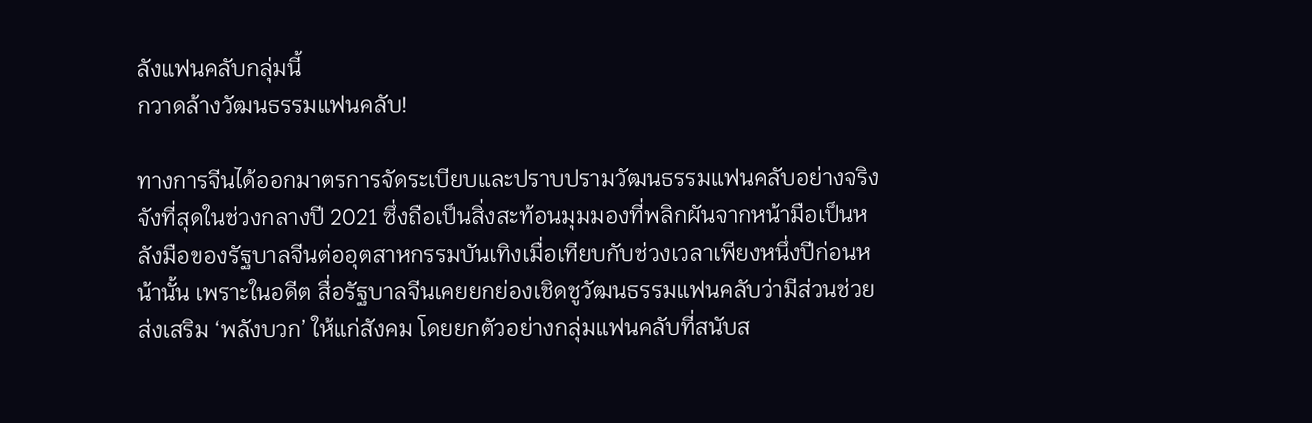ลังแฟนคลับกลุ่มนี้
กวาดล้างวัฒนธรรมแฟนคลับ!

ทางการจีนได้ออกมาตรการจัดระเบียบและปราบปรามวัฒนธรรมแฟนคลับอย่างจริงจังที่สุดในช่วงกลางปี 2021 ซึ่งถือเป็นสิ่งสะท้อนมุมมองที่พลิกผันจากหน้ามือเป็นหลังมือของรัฐบาลจีนต่ออุตสาหกรรมบันเทิงเมื่อเทียบกับช่วงเวลาเพียงหนึ่งปีก่อนหน้านั้น เพราะในอดีต สื่อรัฐบาลจีนเคยยกย่องเชิดชูวัฒนธรรมแฟนคลับว่ามีส่วนช่วยส่งเสริม ‘พลังบวก’ ให้แก่สังคม โดยยกตัวอย่างกลุ่มแฟนคลับที่สนับส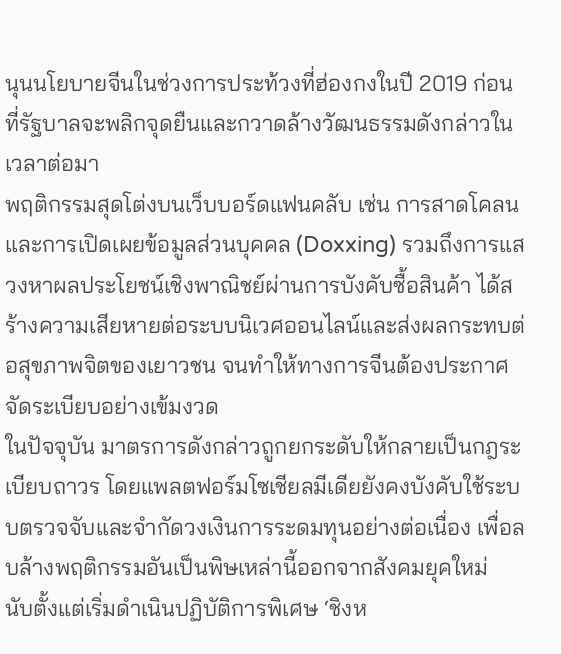นุนนโยบายจีนในช่วงการประท้วงที่ฮ่องกงในปี 2019 ก่อนที่รัฐบาลจะพลิกจุดยืนและกวาดล้างวัฒนธรรมดังกล่าวในเวลาต่อมา
พฤติกรรมสุดโต่งบนเว็บบอร์ดแฟนคลับ เช่น การสาดโคลนและการเปิดเผยข้อมูลส่วนบุคคล (Doxxing) รวมถึงการแสวงหาผลประโยชน์เชิงพาณิชย์ผ่านการบังคับซื้อสินค้า ได้สร้างความเสียหายต่อระบบนิเวศออนไลน์และส่งผลกระทบต่อสุขภาพจิตของเยาวชน จนทำให้ทางการจีนต้องประกาศจัดระเบียบอย่างเข้มงวด
ในปัจจุบัน มาตรการดังกล่าวถูกยกระดับให้กลายเป็นกฎระเบียบถาวร โดยแพลตฟอร์มโซเชียลมีเดียยังคงบังคับใช้ระบบตรวจจับและจำกัดวงเงินการระดมทุนอย่างต่อเนื่อง เพื่อลบล้างพฤติกรรมอันเป็นพิษเหล่านี้ออกจากสังคมยุคใหม่
นับตั้งแต่เริ่มดำเนินปฏิบัติการพิเศษ ‘ชิงห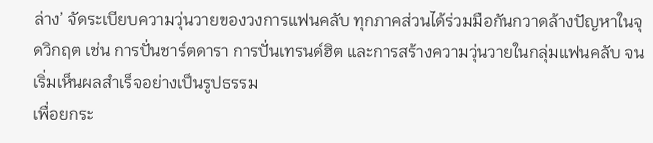ล่าง’ จัดระเบียบความวุ่นวายของวงการแฟนคลับ ทุกภาคส่วนได้ร่วมมือกันกวาดล้างปัญหาในจุดวิกฤต เช่น การปั่นชาร์ตดารา การปั่นเทรนด์ฮิต และการสร้างความวุ่นวายในกลุ่มแฟนคลับ จนเริ่มเห็นผลสำเร็จอย่างเป็นรูปธรรม
เพื่อยกระ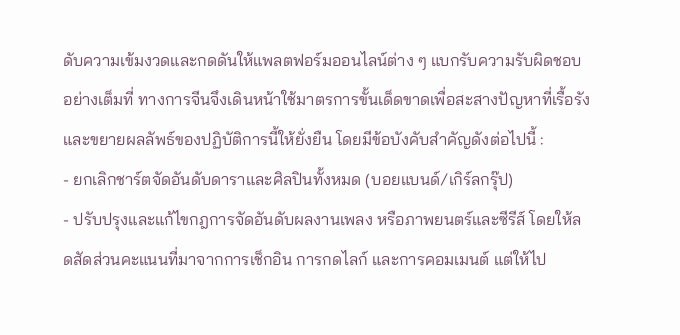ดับความเข้มงวดและกดดันให้แพลตฟอร์มออนไลน์ต่าง ๆ แบกรับความรับผิดชอบอย่างเต็มที่ ทางการจีนจึงเดินหน้าใช้มาตรการขั้นเด็ดขาดเพื่อสะสางปัญหาที่เรื้อรัง และขยายผลลัพธ์ของปฏิบัติการนี้ให้ยั่งยืน โดยมีข้อบังคับสำคัญดังต่อไปนี้ :
- ยกเลิกชาร์ตจัดอันดับดาราและศิลปินทั้งหมด (บอยแบนด์/เกิร์ลกรุ๊ป)
- ปรับปรุงและแก้ไขกฎการจัดอันดับผลงานเพลง หรือภาพยนตร์และซีรีส์ โดยให้ลดสัดส่วนคะแนนที่มาจากการเช็กอิน การกดไลก์ และการคอมเมนต์ แต่ให้ไป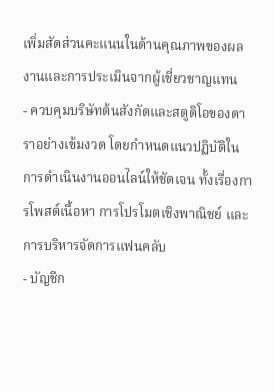เพิ่มสัดส่วนคะแนนในด้านคุณภาพของผลงานและการประเมินจากผู้เชี่ยวชาญแทน
- ควบคุมบริษัทต้นสังกัดและสตูดิโอของดาราอย่างเข้มงวด โดยกำหนดแนวปฏิบัติในการดำเนินงานออนไลน์ให้ชัดเจน ทั้งเรื่องการโพสต์เนื้อหา การโปรโมตเชิงพาณิชย์ และการบริหารจัดการแฟนคลับ
- บัญชีก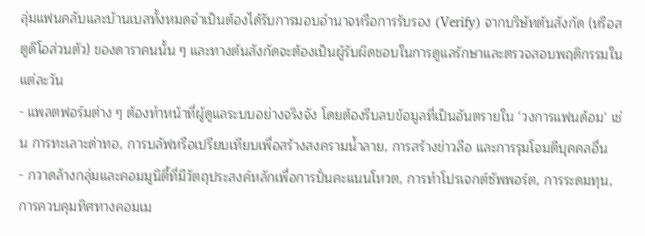ลุ่มแฟนคลับและบ้านเบสทั้งหมดจำเป็นต้องได้รับการมอบอำนาจหรือการรับรอง (Verify) จากบริษัทต้นสังกัด (หรือสตูดิโอส่วนตัว) ของดาราคนนั้น ๆ และทางต้นสังกัดจะต้องเป็นผู้รับผิดชอบในการดูแลรักษาและตรวจสอบพฤติกรรมในแต่ละวัน
- แพลตฟอร์มต่าง ๆ ต้องทำหน้าที่ผู้ดูแลระบบอย่างจริงจัง โดยต้องรีบลบข้อมูลที่เป็นอันตรายใน ‘วงการแฟนด้อม’ เช่น การทะเลาะด่าทอ, การบลัฟหรือเปรียบเทียบเพื่อสร้างสงครามน้ำลาย, การสร้างข่าวลือ และการรุมโจมตีบุคคลอื่น
- กวาดล้างกลุ่มและคอมมูนิตี้ที่มีวัตถุประสงค์หลักเพื่อการปั่นคะแนนโหวต, การทำโปรเจกต์ซัพพอร์ต, การระดมทุน, การควบคุมทิศทางคอมเม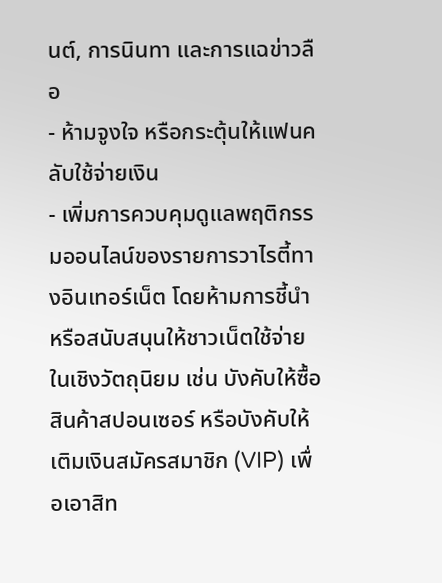นต์, การนินทา และการแฉข่าวลือ
- ห้ามจูงใจ หรือกระตุ้นให้แฟนคลับใช้จ่ายเงิน
- เพิ่มการควบคุมดูแลพฤติกรรมออนไลน์ของรายการวาไรตี้ทางอินเทอร์เน็ต โดยห้ามการชี้นำหรือสนับสนุนให้ชาวเน็ตใช้จ่ายในเชิงวัตถุนิยม เช่น บังคับให้ซื้อสินค้าสปอนเซอร์ หรือบังคับให้เติมเงินสมัครสมาชิก (VIP) เพื่อเอาสิท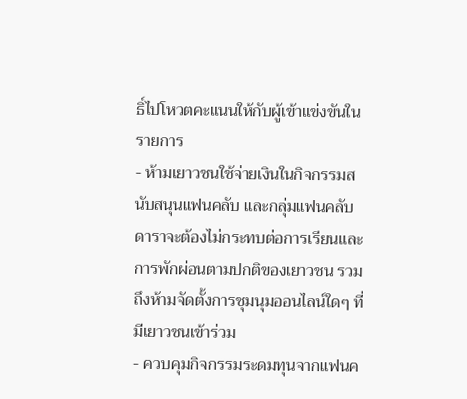ธิ์ไปโหวตคะแนนให้กับผู้เข้าแข่งขันในรายการ
- ห้ามเยาวชนใช้จ่ายเงินในกิจกรรมสนับสนุนแฟนคลับ และกลุ่มแฟนคลับดาราจะต้องไม่กระทบต่อการเรียนและการพักผ่อนตามปกติของเยาวชน รวมถึงห้ามจัดตั้งการชุมนุมออนไลน์ใดๆ ที่มีเยาวชนเข้าร่วม
- ควบคุมกิจกรรมระดมทุนจากแฟนค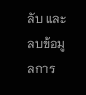ลับ และลบข้อมูลการ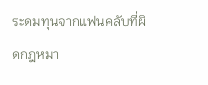ระดมทุนจากแฟนคลับที่ผิดกฎหมา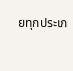ยทุกประเภ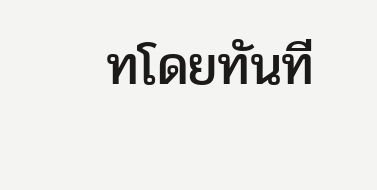ทโดยทันที